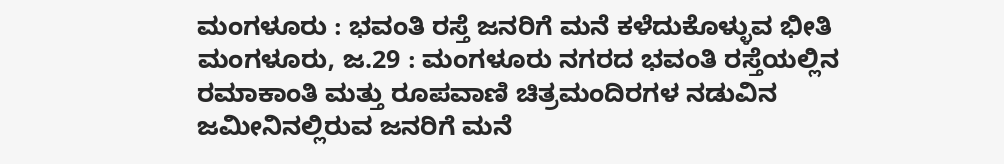ಮಂಗಳೂರು : ಭವಂತಿ ರಸ್ತೆ ಜನರಿಗೆ ಮನೆ ಕಳೆದುಕೊಳ್ಳುವ ಭೀತಿ
ಮಂಗಳೂರು, ಜ.29 : ಮಂಗಳೂರು ನಗರದ ಭವಂತಿ ರಸ್ತೆಯಲ್ಲಿನ ರಮಾಕಾಂತಿ ಮತ್ತು ರೂಪವಾಣಿ ಚಿತ್ರಮಂದಿರಗಳ ನಡುವಿನ ಜಮೀನಿನಲ್ಲಿರುವ ಜನರಿಗೆ ಮನೆ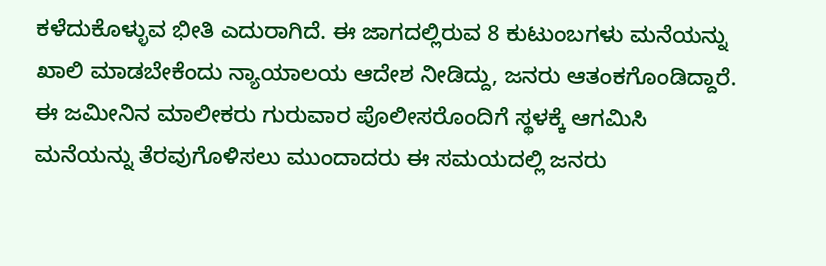ಕಳೆದುಕೊಳ್ಳುವ ಭೀತಿ ಎದುರಾಗಿದೆ. ಈ ಜಾಗದಲ್ಲಿರುವ 8 ಕುಟುಂಬಗಳು ಮನೆಯನ್ನು ಖಾಲಿ ಮಾಡಬೇಕೆಂದು ನ್ಯಾಯಾಲಯ ಆದೇಶ ನೀಡಿದ್ದು, ಜನರು ಆತಂಕಗೊಂಡಿದ್ದಾರೆ.
ಈ ಜಮೀನಿನ ಮಾಲೀಕರು ಗುರುವಾರ ಪೊಲೀಸರೊಂದಿಗೆ ಸ್ಥಳಕ್ಕೆ ಆಗಮಿಸಿ ಮನೆಯನ್ನು ತೆರವುಗೊಳಿಸಲು ಮುಂದಾದರು ಈ ಸಮಯದಲ್ಲಿ ಜನರು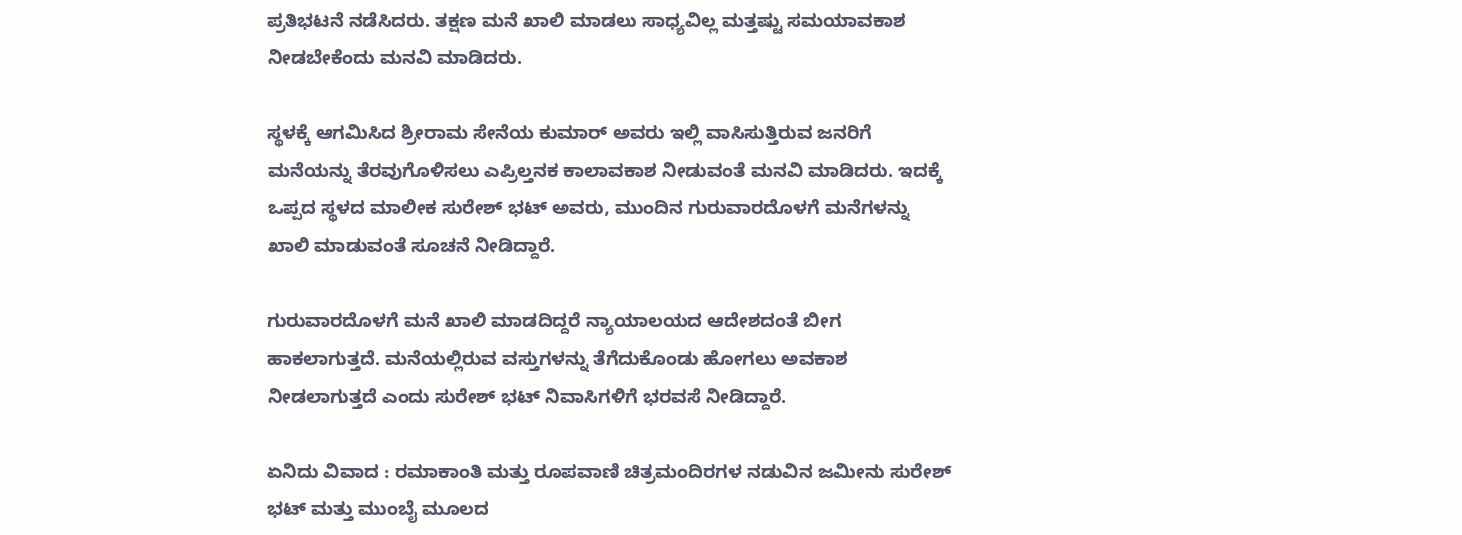ಪ್ರತಿಭಟನೆ ನಡೆಸಿದರು. ತಕ್ಷಣ ಮನೆ ಖಾಲಿ ಮಾಡಲು ಸಾಧ್ಯವಿಲ್ಲ ಮತ್ತಷ್ಟು ಸಮಯಾವಕಾಶ ನೀಡಬೇಕೆಂದು ಮನವಿ ಮಾಡಿದರು.

ಸ್ಥಳಕ್ಕೆ ಆಗಮಿಸಿದ ಶ್ರೀರಾಮ ಸೇನೆಯ ಕುಮಾರ್ ಅವರು ಇಲ್ಲಿ ವಾಸಿಸುತ್ತಿರುವ ಜನರಿಗೆ ಮನೆಯನ್ನು ತೆರವುಗೊಳಿಸಲು ಎಪ್ರಿಲ್ತನಕ ಕಾಲಾವಕಾಶ ನೀಡುವಂತೆ ಮನವಿ ಮಾಡಿದರು. ಇದಕ್ಕೆ ಒಪ್ಪದ ಸ್ಥಳದ ಮಾಲೀಕ ಸುರೇಶ್ ಭಟ್ ಅವರು, ಮುಂದಿನ ಗುರುವಾರದೊಳಗೆ ಮನೆಗಳನ್ನು ಖಾಲಿ ಮಾಡುವಂತೆ ಸೂಚನೆ ನೀಡಿದ್ದಾರೆ.

ಗುರುವಾರದೊಳಗೆ ಮನೆ ಖಾಲಿ ಮಾಡದಿದ್ದರೆ ನ್ಯಾಯಾಲಯದ ಆದೇಶದಂತೆ ಬೀಗ ಹಾಕಲಾಗುತ್ತದೆ. ಮನೆಯಲ್ಲಿರುವ ವಸ್ತುಗಳನ್ನು ತೆಗೆದುಕೊಂಡು ಹೋಗಲು ಅವಕಾಶ ನೀಡಲಾಗುತ್ತದೆ ಎಂದು ಸುರೇಶ್ ಭಟ್ ನಿವಾಸಿಗಳಿಗೆ ಭರವಸೆ ನೀಡಿದ್ದಾರೆ.

ಏನಿದು ವಿವಾದ : ರಮಾಕಾಂತಿ ಮತ್ತು ರೂಪವಾಣಿ ಚಿತ್ರಮಂದಿರಗಳ ನಡುವಿನ ಜಮೀನು ಸುರೇಶ್ ಭಟ್ ಮತ್ತು ಮುಂಬೈ ಮೂಲದ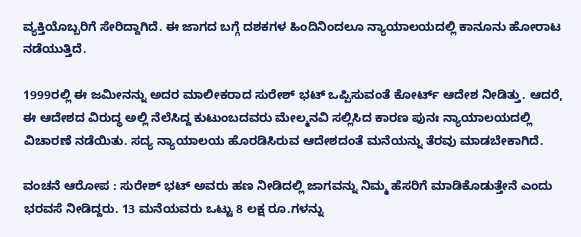ವ್ಯಕ್ತಿಯೊಬ್ಬರಿಗೆ ಸೇರಿದ್ದಾಗಿದೆ. ಈ ಜಾಗದ ಬಗ್ಗೆ ದಶಕಗಳ ಹಿಂದಿನಿಂದಲೂ ನ್ಯಾಯಾಲಯದಲ್ಲಿ ಕಾನೂನು ಹೋರಾಟ ನಡೆಯುತ್ತಿದೆ.

1999ರಲ್ಲಿ ಈ ಜಮೀನನ್ನು ಅದರ ಮಾಲೀಕರಾದ ಸುರೇಶ್ ಭಟ್ ಒಪ್ಪಿಸುವಂತೆ ಕೋರ್ಟ್ ಆದೇಶ ನೀಡಿತ್ತು. ಆದರೆ, ಈ ಆದೇಶದ ವಿರುದ್ಧ ಅಲ್ಲಿ ನೆಲೆಸಿದ್ದ ಕುಟುಂಬದವರು ಮೇಲ್ಮನವಿ ಸಲ್ಲಿಸಿದ ಕಾರಣ ಪುನಃ ನ್ಯಾಯಾಲಯದಲ್ಲಿ ವಿಚಾರಣೆ ನಡೆಯಿತು. ಸದ್ಯ ನ್ಯಾಯಾಲಯ ಹೊರಡಿಸಿರುವ ಆದೇಶದಂತೆ ಮನೆಯನ್ನು ತೆರವು ಮಾಡಬೇಕಾಗಿದೆ.

ವಂಚನೆ ಆರೋಪ : ಸುರೇಶ್ ಭಟ್ ಅವರು ಹಣ ನೀಡಿದಲ್ಲಿ ಜಾಗವನ್ನು ನಿಮ್ಮ ಹೆಸರಿಗೆ ಮಾಡಿಕೊಡುತ್ತೇನೆ ಎಂದು ಭರವಸೆ ನೀಡಿದ್ದರು. 13 ಮನೆಯವರು ಒಟ್ಟು 8 ಲಕ್ಷ ರೂ.ಗಳನ್ನು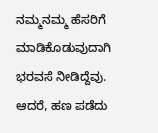ನಮ್ಮನಮ್ಮ ಹೆಸರಿಗೆ ಮಾಡಿಕೊಡುವುದಾಗಿ ಭರವಸೆ ನೀಡಿದ್ದೆವು. ಆದರೆ, ಹಣ ಪಡೆದು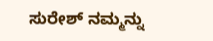ಸುರೇಶ್ ನಮ್ಮನ್ನು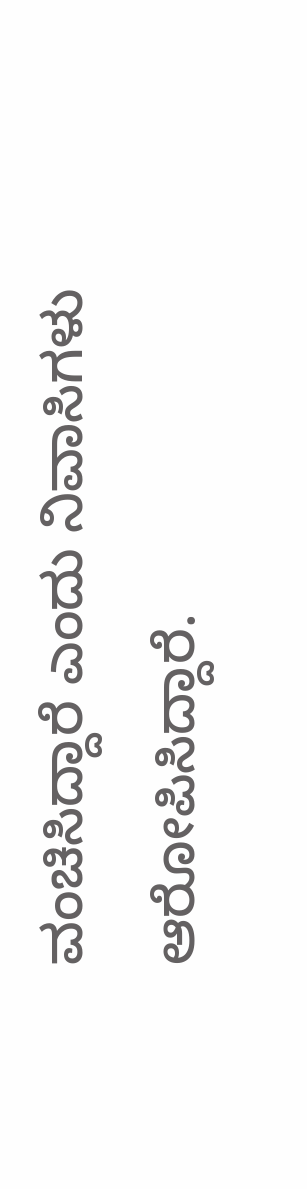ವಂಚಿಸಿದ್ದಾರೆ ಎಂದು ನಿವಾಸಿಗಳು ಆರೋಪಿಸಿದ್ದಾರೆ.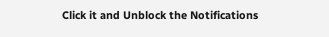Click it and Unblock the Notifications